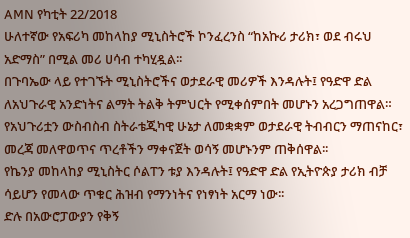AMN የካቲት 22/2018
ሁለተኛው የአፍሪካ መከላከያ ሚኒስትሮች ኮንፈረንስ “ከአኩሪ ታሪክ፣ ወደ ብሩህ አድማስ” በሚል መሪ ሀሳብ ተካሂዷል፡፡
በጉባኤው ላይ የተገኙት ሚኒስትሮችና ወታደራዊ መሪዎች እንዳሉት፤ የዓድዋ ድል ለአህጉራዊ አንድነትና ልማት ትልቅ ትምህርት የሚቀሰምበት መሆኑን አረጋግጠዋል።
የአህጉሪቷን ውስብስብ ስትራቴጂካዊ ሁኔታ ለመቋቋም ወታደራዊ ትብብርን ማጠናከር፣ መረጃ መለዋወጥና ጥረቶችን ማቀናጀት ወሳኝ መሆኑንም ጠቅሰዋል፡፡
የኬንያ መከላከያ ሚኒስትር ሶልፐን ቱያ እንዳሉት፤ የዓድዋ ድል የኢትዮጵያ ታሪክ ብቻ ሳይሆን የመላው ጥቁር ሕዝብ የማንነትና የነፃነት አርማ ነው፡፡
ድሉ በአውሮፓውያን የቅኝ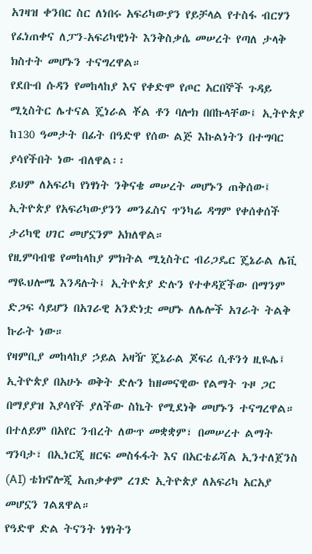አገዛዝ ቀንበር ስር ለነበሩ አፍሪካውያን የይቻላል የተስፋ ብርሃን የፈነጠቀና ለፓን-አፍሪካዊነት እንቅስቃሴ መሠረት የጣለ ታላቅ ክስተት መሆኑን ተናግረዋል።
የደቡብ ሱዳን የመከላከያ እና የቀድሞ የጦር አርበኞች ጉዳይ ሚኒስትር ሌተናል ጄነራል ቾል ቶን ባሎክ በበኩላቸው፤ ኢትዮጵያ ከ130 ዓመታት በፊት በዓድዋ የሰው ልጅ እኩልነትን በተግባር ያሳየችበት ነው ብለዋል፡፡
ይህም ለአፍሪካ የነፃነት ንቅናቄ መሠረት መሆኑን ጠቅሰው፤ ኢትዮጵያ የአፍሪካውያንን መንፈስና ጥንካሬ ዳግም የቀሰቀሰች ታሪካዊ ሀገር መሆኗንም አክለዋል።
የዚምባብዌ የመከላከያ ምክትል ሚኒስትር ብሪጋዴር ጄኔራል ሌቪ ማዪህሎሜ እንዳሉት፤ ኢትዮጵያ ድሉን የተቀዳጀችው በማንም ድጋፍ ሳይሆን በአገራዊ አንድነቷ መሆኑ ለሌሎች አገራት ትልቅ ኩራት ነው።
የዛምቢያ መከላከያ ኃይል አዛዥ ጄኔራል ጆፍሪ ሲቶንጎ ዚዬሌ፤ ኢትዮጵያ በአሁኑ ወቅት ድሉን ከዘመናዊው የልማት ጉዞ ጋር በማያያዝ እያሳየች ያለችው ስኬት የሚደነቅ መሆኑን ተናግረዋል።
በተለይም በአየር ንብረት ለውጥ መቋቋም፣ በመሠረተ ልማት ግንባታ፣ በኢነርጂ ዘርፍ መስፋፋት እና በአርቴፊሻል ኢንተለጀንስ (AI) ቴክኖሎጂ አጠቃቀም ረገድ ኢትዮጵያ ለአፍሪካ አርአያ መሆኗን ገልጸዋል።
የዓድዋ ድል ትናንት ነፃነትን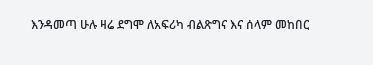እንዳመጣ ሁሉ ዛሬ ደግሞ ለአፍሪካ ብልጽግና እና ሰላም መከበር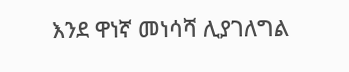እንደ ዋነኛ መነሳሻ ሊያገለግል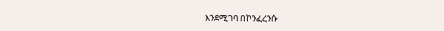እንደሚገባ በኮንፈረንሱ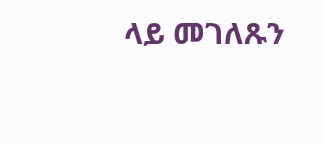ላይ መገለጹን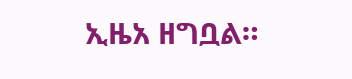ኢዜአ ዘግቧል።